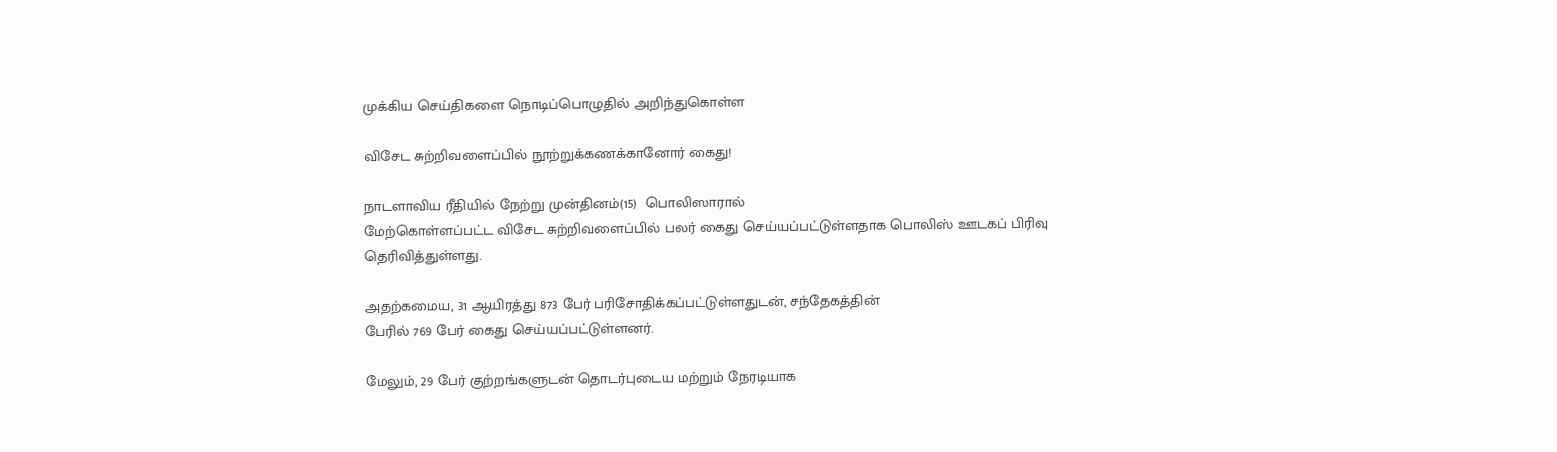முக்கிய செய்திகளை நொடிப்பொழுதில் அறிந்துகொள்ள

விசேட சுற்றிவளைப்பில் நூற்றுக்கணக்கானோர் கைது!

நாடளாவிய ரீதியில் நேற்று முன்தினம்(15)  பொலிஸாரால்
மேற்கொள்ளப்பட்ட விசேட சுற்றிவளைப்பில் பலர் கைது செய்யப்பட்டுள்ளதாக பொலிஸ் ஊடகப் பிரிவு தெரிவித்துள்ளது.

அதற்கமைய, 31 ஆயிரத்து 873 பேர் பரிசோதிக்கப்பட்டுள்ளதுடன், சந்தேகத்தின்
பேரில் 769 பேர் கைது செய்யப்பட்டுள்ளனர்.

மேலும், 29 பேர் குற்றங்களுடன் தொடர்புடைய மற்றும் நேரடியாக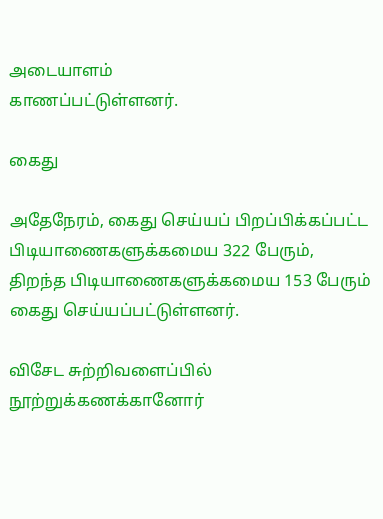அடையாளம்
காணப்பட்டுள்ளனர்.

கைது

அதேநேரம், கைது செய்யப் பிறப்பிக்கப்பட்ட பிடியாணைகளுக்கமைய 322 பேரும்,
திறந்த பிடியாணைகளுக்கமைய 153 பேரும் கைது செய்யப்பட்டுள்ளனர்.

விசேட சுற்றிவளைப்பில் நூற்றுக்கணக்கானோர்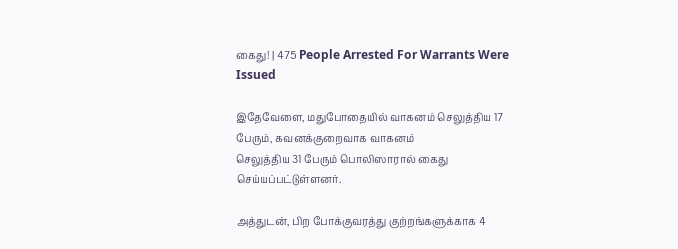கைது! | 475 People Arrested For Warrants Were Issued

இதேவேளை, மதுபோதையில் வாகனம் செலுத்திய 17 பேரும், கவனக்குறைவாக வாகனம்
செலுத்திய 31 பேரும் பொலிஸாரால் கைது செய்யப்பட்டுள்ளனர்.

அத்துடன், பிற போக்குவரத்து குற்றங்களுக்காக 4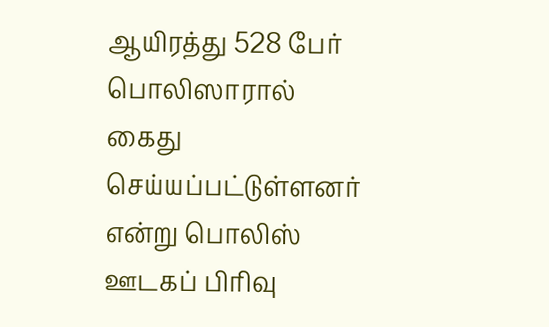ஆயிரத்து 528 பேர் பொலிஸாரால்
கைது செய்யப்பட்டுள்ளனர் என்று பொலிஸ் ஊடகப் பிரிவு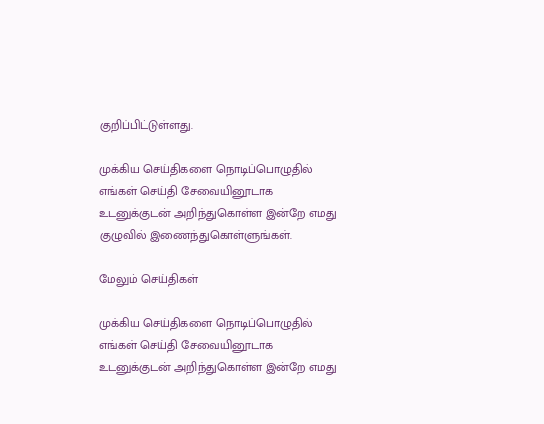குறிப்பிட்டுள்ளது.

முக்கிய செய்திகளை நொடிப்பொழுதில் எங்கள் செய்தி சேவையினூடாக உடனுக்குடன் அறிந்துகொள்ள இன்றே எமது குழுவில் இணைந்துகொள்ளுங்கள்.

மேலும் செய்திகள்

முக்கிய செய்திகளை நொடிப்பொழுதில் எங்கள் செய்தி சேவையினூடாக உடனுக்குடன் அறிந்துகொள்ள இன்றே எமது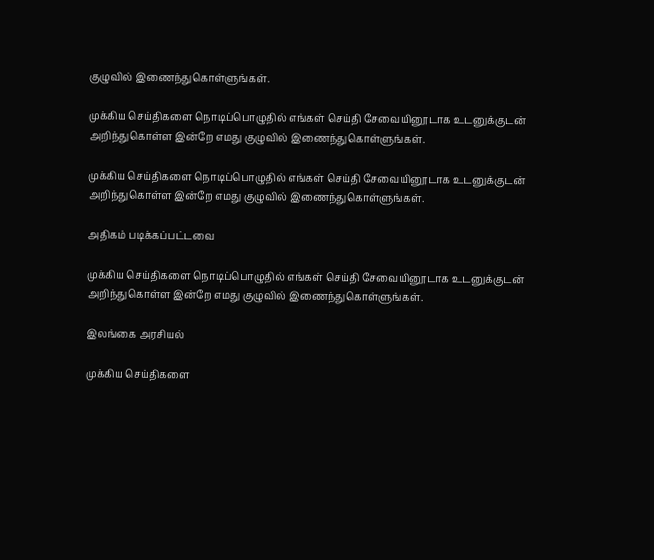குழுவில் இணைந்துகொள்ளுங்கள்.

முக்கிய செய்திகளை நொடிப்பொழுதில் எங்கள் செய்தி சேவையினூடாக உடனுக்குடன் அறிந்துகொள்ள இன்றே எமது குழுவில் இணைந்துகொள்ளுங்கள்.

முக்கிய செய்திகளை நொடிப்பொழுதில் எங்கள் செய்தி சேவையினூடாக உடனுக்குடன் அறிந்துகொள்ள இன்றே எமது குழுவில் இணைந்துகொள்ளுங்கள்.

அதிகம் படிக்கப்பட்டவை

முக்கிய செய்திகளை நொடிப்பொழுதில் எங்கள் செய்தி சேவையினூடாக உடனுக்குடன் அறிந்துகொள்ள இன்றே எமது குழுவில் இணைந்துகொள்ளுங்கள்.

இலங்கை அரசியல்

முக்கிய செய்திகளை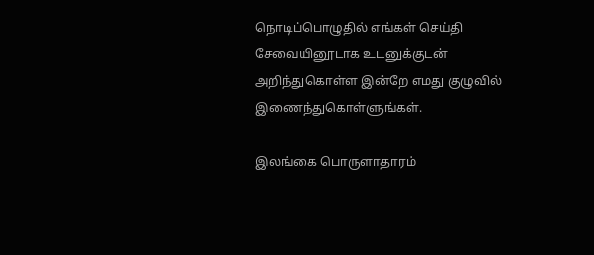நொடிப்பொழுதில் எங்கள் செய்தி சேவையினூடாக உடனுக்குடன் அறிந்துகொள்ள இன்றே எமது குழுவில் இணைந்துகொள்ளுங்கள்.

இலங்கை பொருளாதாரம்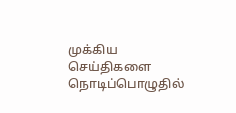முக்கிய செய்திகளை நொடிப்பொழுதில்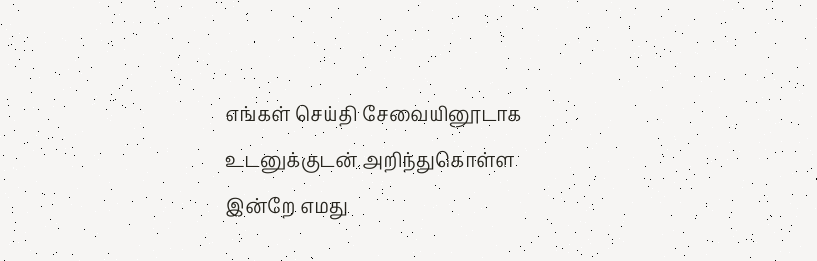எங்கள் செய்தி சேவையினூடாக உடனுக்குடன் அறிந்துகொள்ள இன்றே எமது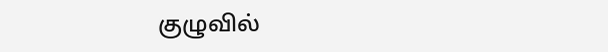குழுவில்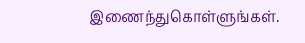இணைந்துகொள்ளுங்கள்.